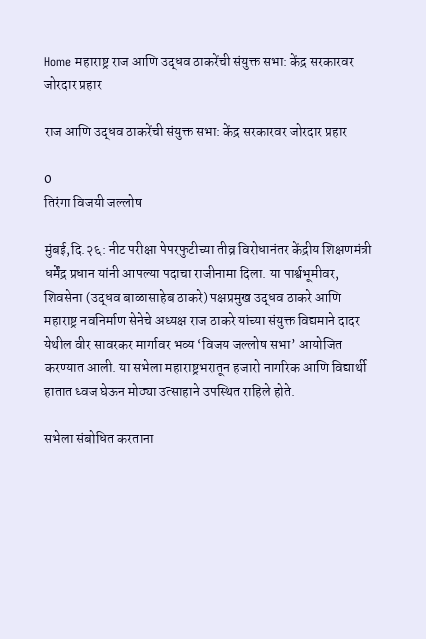Home महाराष्ट्र राज आणि उद्धव ठाकरेंची संयुक्त सभा: केंद्र सरकारवर जोरदार प्रहार

राज आणि उद्धव ठाकरेंची संयुक्त सभा: केंद्र सरकारवर जोरदार प्रहार

0
तिरंगा विजयी जल्लोष

मुंबई,दि.२६: नीट परीक्षा पेपरफुटीच्या तीव्र विरोधानंतर केंद्रीय शिक्षणमंत्री धर्मेंद्र प्रधान यांनी आपल्या पदाचा राजीनामा दिला. या पार्श्वभूमीवर, शिवसेना (उद्धव बाळासाहेब ठाकरे) पक्षप्रमुख उद्धव ठाकरे आणि महाराष्ट्र नवनिर्माण सेनेचे अध्यक्ष राज ठाकरे यांच्या संयुक्त विद्यमाने दादर येथील वीर सावरकर मार्गावर भव्य ‘विजय जल्लोष सभा’ आयोजित करण्यात आली. या सभेला महाराष्ट्रभरातून हजारो नागरिक आणि विद्यार्थी हातात ध्वज घेऊन मोठ्या उत्साहाने उपस्थित राहिले होते.

सभेला संबोधित करताना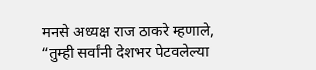मनसे अध्यक्ष राज ठाकरे म्हणाले, “तुम्ही सर्वांनी देशभर पेटवलेल्या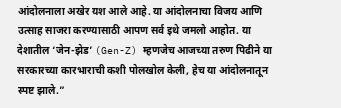आंदोलनाला अखेर यश आले आहे. या आंदोलनाचा विजय आणि उत्साह साजरा करण्यासाठी आपण सर्व इथे जमलो आहोत. या देशातील ‘जेन-झेड’ (Gen-Z) म्हणजेच आजच्या तरुण पिढीने या सरकारच्या कारभाराची कशी पोलखोल केली, हेच या आंदोलनातून स्पष्ट झाले.”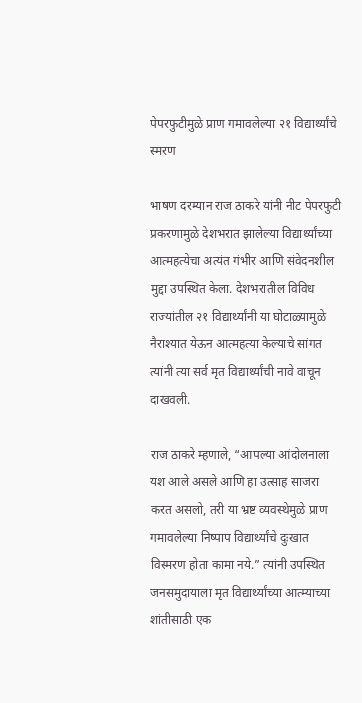पेपरफुटीमुळे प्राण गमावलेल्या २१ विद्यार्थ्यांचे स्मरण

भाषण दरम्यान राज ठाकरे यांनी नीट पेपरफुटी प्रकरणामुळे देशभरात झालेल्या विद्यार्थ्यांच्या आत्महत्येचा अत्यंत गंभीर आणि संवेदनशील मुद्दा उपस्थित केला. देशभरातील विविध राज्यांतील २१ विद्यार्थ्यांनी या घोटाळ्यामुळे नैराश्यात येऊन आत्महत्या केल्याचे सांगत त्यांनी त्या सर्व मृत विद्यार्थ्यांची नावे वाचून दाखवली.

राज ठाकरे म्हणाले, “आपल्या आंदोलनाला यश आले असले आणि हा उत्साह साजरा करत असलो, तरी या भ्रष्ट व्यवस्थेमुळे प्राण गमावलेल्या निष्पाप विद्यार्थ्यांचे दुःखात विस्मरण होता कामा नये.” त्यांनी उपस्थित जनसमुदायाला मृत विद्यार्थ्यांच्या आत्म्याच्या शांतीसाठी एक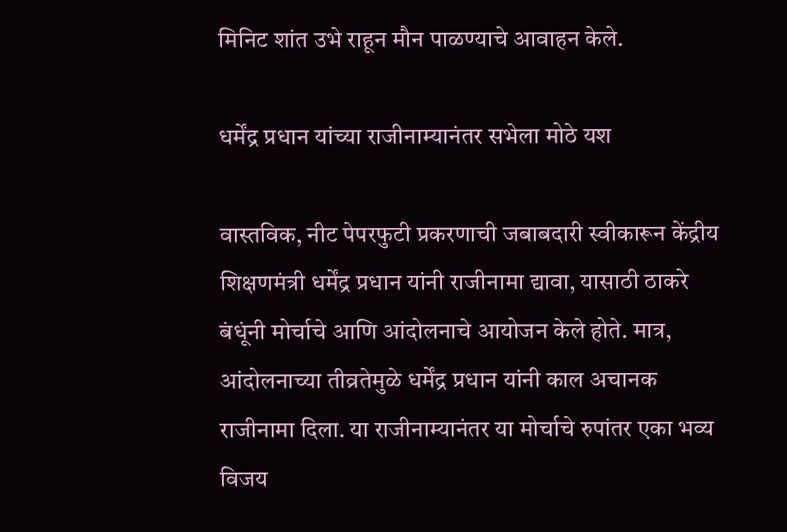मिनिट शांत उभे राहून मौन पाळण्याचे आवाहन केले.

धर्मेंद्र प्रधान यांच्या राजीनाम्यानंतर सभेला मोठे यश

वास्तविक, नीट पेपरफुटी प्रकरणाची जबाबदारी स्वीकारून केंद्रीय शिक्षणमंत्री धर्मेंद्र प्रधान यांनी राजीनामा द्यावा, यासाठी ठाकरे बंधूंनी मोर्चाचे आणि आंदोलनाचे आयोजन केले होते. मात्र, आंदोलनाच्या तीव्रतेमुळे धर्मेंद्र प्रधान यांनी काल अचानक राजीनामा दिला. या राजीनाम्यानंतर या मोर्चाचे रुपांतर एका भव्य विजय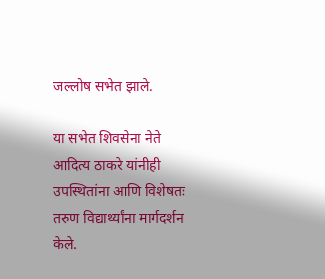जल्लोष सभेत झाले.

या सभेत शिवसेना नेते आदित्य ठाकरे यांनीही उपस्थितांना आणि विशेषतः तरुण विद्यार्थ्यांना मार्गदर्शन केले.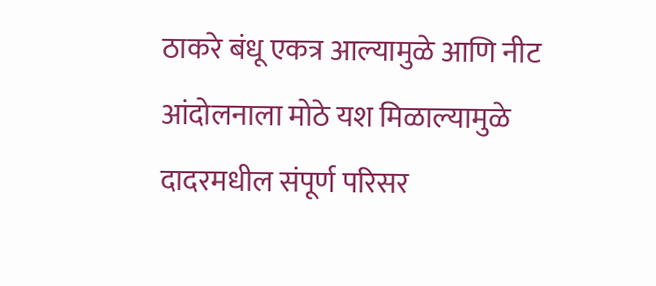ठाकरे बंधू एकत्र आल्यामुळे आणि नीट आंदोलनाला मोठे यश मिळाल्यामुळे दादरमधील संपूर्ण परिसर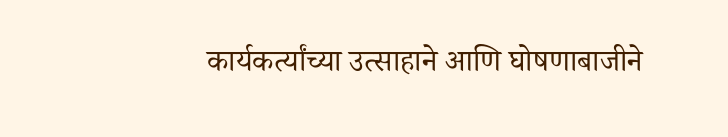कार्यकर्त्यांच्या उत्साहाने आणि घोषणाबाजीने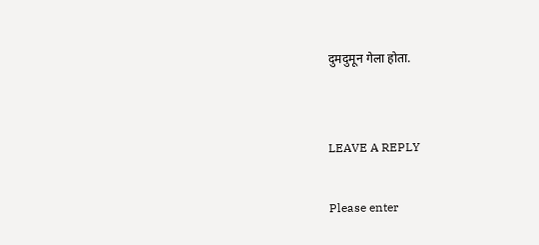दुमदुमून गेला होता.


LEAVE A REPLY

Please enter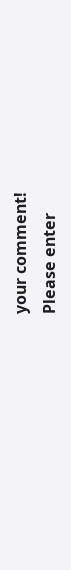your comment!
Please enter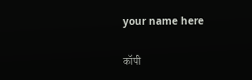your name here

कॉपी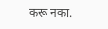करू नका.